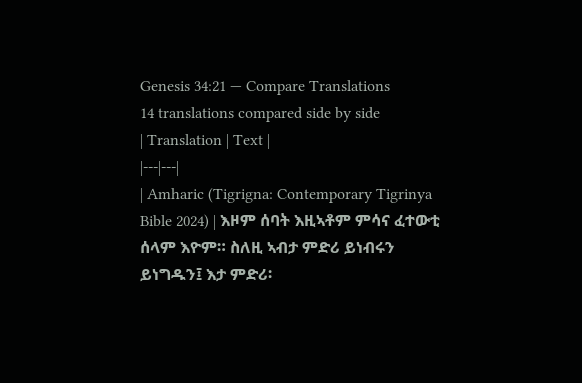Genesis 34:21 — Compare Translations
14 translations compared side by side
| Translation | Text |
|---|---|
| Amharic (Tigrigna: Contemporary Tigrinya Bible 2024) | እዞም ሰባት እዚኣቶም ምሳና ፈተውቲ ሰላም እዮም። ስለዚ ኣብታ ምድሪ ይነብሩን ይነግዱን፤ እታ ምድሪ፡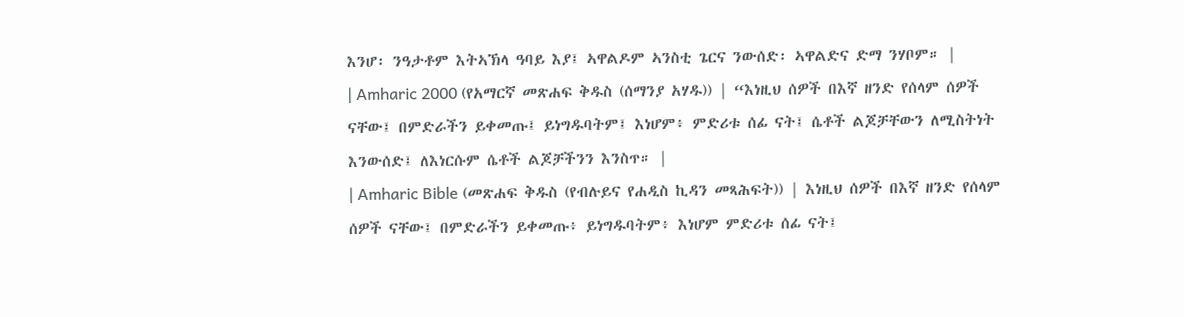እንሆ፡ ንዓታቶም እትኣኽላ ዓባይ እያ፤ ኣዋልዶም ኣንስቲ ጌርና ንውሰድ፡ ኣዋልድና ድማ ንሃቦም። |
| Amharic 2000 (የአማርኛ መጽሐፍ ቅዱስ (ሰማንያ አሃዱ)) | “እነዚህ ሰዎች በእኛ ዘንድ የሰላም ሰዎች ናቸው፤ በምድራችን ይቀመጡ፤ ይነግዱባትም፤ እነሆም፥ ምድሪቱ ሰፊ ናት፤ ሴቶች ልጆቻቸውን ለሚስትነት እንውሰድ፤ ለእነርሱም ሴቶች ልጆቻችንን እንስጥ። |
| Amharic Bible (መጽሐፍ ቅዱስ (የብሉይና የሐዲስ ኪዳን መጻሕፍት)) | እነዚህ ሰዎች በእኛ ዘንድ የሰላም ሰዎች ናቸው፤ በምድራችን ይቀመጡ፥ ይነግዱባትም፥ እነሆም ምድሪቱ ሰፊ ናት፤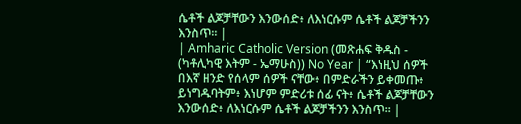ሴቶች ልጆቻቸውን እንውሰድ፥ ለእነርሱም ሴቶች ልጆቻችንን እንስጥ። |
| Amharic Catholic Version (መጽሐፍ ቅዱስ - (ካቶሊካዊ እትም - ኤማሁስ)) No Year | “እነዚህ ሰዎች በእኛ ዘንድ የሰላም ሰዎች ናቸው፥ በምድራችን ይቀመጡ፥ ይነግዱባትም፥ እነሆም ምድሪቱ ሰፊ ናት፥ ሴቶች ልጆቻቸውን እንውሰድ፥ ለእነርሱም ሴቶች ልጆቻችንን እንስጥ። |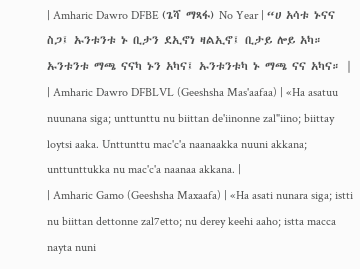| Amharic Dawro DFBE (ጌሻ ማጻፋ) No Year | “ሀ አሳቱ ኑናና ስጋ፤ ኡንቱንቱ ኑ ቢታን ደኢኖነ ዛልኢኖ፤ ቢታይ ሎይ አካ። ኡንቱንቱ ማጫ ናናካ ኑን አካና፤ ኡንቱንቱካ ኑ ማጫ ናና አካና። |
| Amharic Dawro DFBLVL (Geeshsha Mas'aafaa) | «Ha asatuu nuunana siga; unttunttu nu biittan de'iinonne zal"iino; biittay loytsi aaka. Unttunttu mac'c'a naanaakka nuuni akkana; unttunttukka nu mac'c'a naanaa akkana. |
| Amharic Gamo (Geeshsha Maxaafa) | «Ha asati nunara siga; istti nu biittan dettonne zal7etto; nu derey keehi aaho; istta macca nayta nuni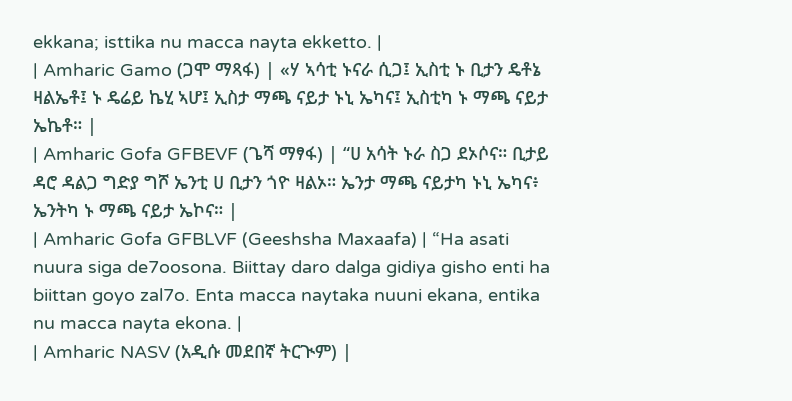ekkana; isttika nu macca nayta ekketto. |
| Amharic Gamo (ጋሞ ማጻፋ) | «ሃ ኣሳቲ ኑናራ ሲጋ፤ ኢስቲ ኑ ቢታን ዴቶኔ ዛልኤቶ፤ ኑ ዴሬይ ኬሂ ኣሆ፤ ኢስታ ማጫ ናይታ ኑኒ ኤካና፤ ኢስቲካ ኑ ማጫ ናይታ ኤኬቶ። |
| Amharic Gofa GFBEVF (ጌሻ ማፃፋ) | “ሀ አሳት ኑራ ስጋ ደኦሶና። ቢታይ ዳሮ ዳልጋ ግድያ ግሾ ኤንቲ ሀ ቢታን ጎዮ ዛልኦ። ኤንታ ማጫ ናይታካ ኑኒ ኤካና፥ ኤንትካ ኑ ማጫ ናይታ ኤኮና። |
| Amharic Gofa GFBLVF (Geeshsha Maxaafa) | “Ha asati nuura siga de7oosona. Biittay daro dalga gidiya gisho enti ha biittan goyo zal7o. Enta macca naytaka nuuni ekana, entika nu macca nayta ekona. |
| Amharic NASV (አዲሱ መደበኛ ትርጒም) |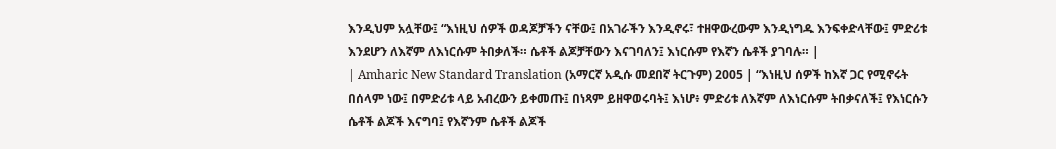እንዲህም አሏቸው፤ “እነዚህ ሰዎች ወዳጆቻችን ናቸው፤ በአገራችን እንዲኖሩ፣ ተዘዋውረውም እንዲነግዱ እንፍቀድላቸው፤ ምድሪቱ እንደሆን ለእኛም ለእነርሱም ትበቃለች። ሴቶች ልጆቻቸውን እናገባለን፤ እነርሱም የእኛን ሴቶች ያገባሉ። |
| Amharic New Standard Translation (አማርኛ አዲሱ መደበኛ ትርጉም) 2005 | “እነዚህ ሰዎች ከእኛ ጋር የሚኖሩት በሰላም ነው፤ በምድሪቱ ላይ አብረውን ይቀመጡ፤ በነጻም ይዘዋወሩባት፤ እነሆ፥ ምድሪቱ ለእኛም ለእነርሱም ትበቃናለች፤ የእነርሱን ሴቶች ልጆች እናግባ፤ የእኛንም ሴቶች ልጆች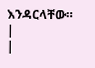እንዳርላቸው። |
|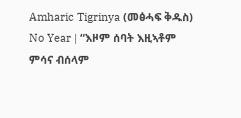Amharic Tigrinya (መፅሓፍ ቅዱስ) No Year | “እዞም ሰባት እዚኣቶም ምሳና ብሰላም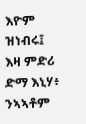እዮም ዝነብሩ፤ እዛ ምድሪ ድማ እኒሃ፥ ንኣኣቶም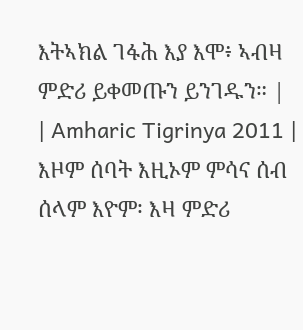እትኣክል ገፋሕ እያ እሞ፥ ኣብዛ ምድሪ ይቀመጡን ይንገዱን። |
| Amharic Tigrinya 2011 | እዞም ሰባት እዚኦም ምሳና ሰብ ሰላም እዮም፡ እዛ ምድሪ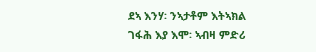ደኣ እንሃ፡ ንኣታቶም እትኣክል ገፋሕ እያ እሞ፡ ኣብዛ ምድሪ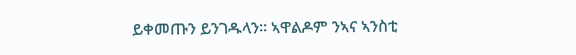ይቀመጡን ይንገዱላን። ኣዋልዶም ንኣና ኣንስቲ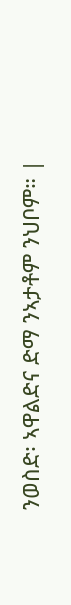ንወስድ፡ ኣዋልድና ድማ ንኣታቶም ንህቦም። |